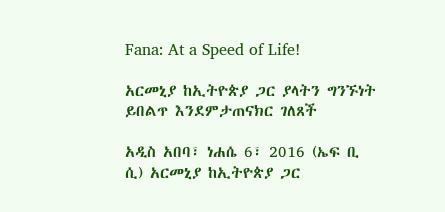Fana: At a Speed of Life!

አርመኒያ ከኢትዮጵያ ጋር ያላትን ግንኙነት ይበልጥ እንደምታጠናክር ገለጸች

አዲስ አበባ፣ ነሐሴ 6፣ 2016 (ኤፍ ቢ ሲ) አርመኒያ ከኢትዮጵያ ጋር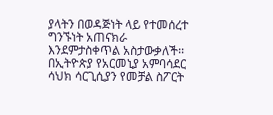ያላትን በወዳጅነት ላይ የተመሰረተ ግንኙነት አጠናክራ እንደምታስቀጥል አስታውቃለች፡፡ በኢትዮጵያ የአርመኒያ አምባሳደር ሳህክ ሳርጊሲያን የመቻል ስፖርት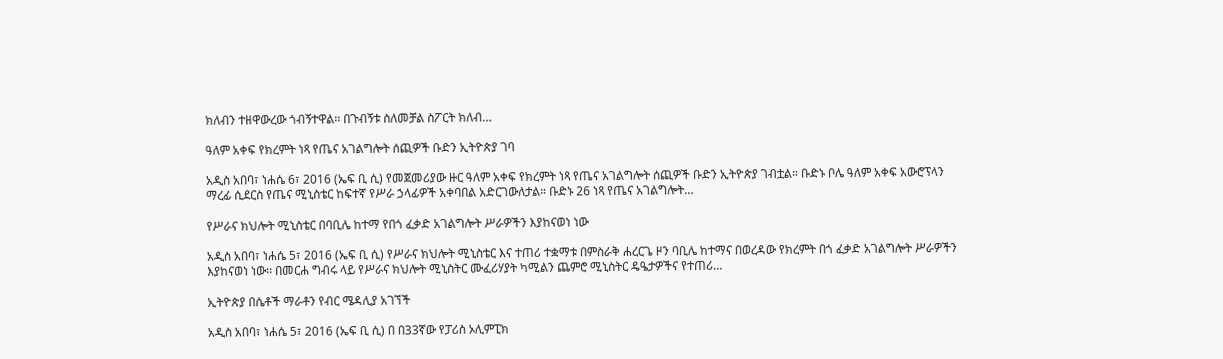ክለብን ተዘዋውረው ጎብኝተዋል፡፡ በጉብኝቱ ስለመቻል ስፖርት ክለብ…

ዓለም አቀፍ የክረምት ነጻ የጤና አገልግሎት ሰጪዎች ቡድን ኢትዮጵያ ገባ

አዲስ አበባ፣ ነሐሴ 6፣ 2016 (ኤፍ ቢ ሲ) የመጀመሪያው ዙር ዓለም አቀፍ የክረምት ነጻ የጤና አገልግሎት ሰጪዎች ቡድን ኢትዮጵያ ገብቷል። ቡድኑ ቦሌ ዓለም አቀፍ አውሮፕላን ማረፊ ሲደርስ የጤና ሚኒስቴር ከፍተኛ የሥራ ኃላፊዎች አቀባበል አድርገውለታል። ቡድኑ 26 ነጻ የጤና አገልግሎት…

የሥራና ክህሎት ሚኒስቴር በባቢሌ ከተማ የበጎ ፈቃድ አገልግሎት ሥራዎችን እያከናወነ ነው

አዲስ አበባ፣ ነሐሴ 5፣ 2016 (ኤፍ ቢ ሲ) የሥራና ክህሎት ሚኒስቴር እና ተጠሪ ተቋማቱ በምስራቅ ሐረርጌ ዞን ባቢሌ ከተማና በወረዳው የክረምት በጎ ፈቃድ አገልግሎት ሥራዎችን እያከናወነ ነው፡፡ በመርሐ ግብሩ ላይ የሥራና ክህሎት ሚኒስትር ሙፈሪሃያት ካሚልን ጨምሮ ሚኒስትር ዴዔታዎችና የተጠሪ…

ኢትዮጵያ በሴቶች ማራቶን የብር ሜዳሊያ አገኘች

አዲስ አበባ፣ ነሐሴ 5፣ 2016 (ኤፍ ቢ ሲ) በ በ33ኛው የፓሪስ ኦሊምፒክ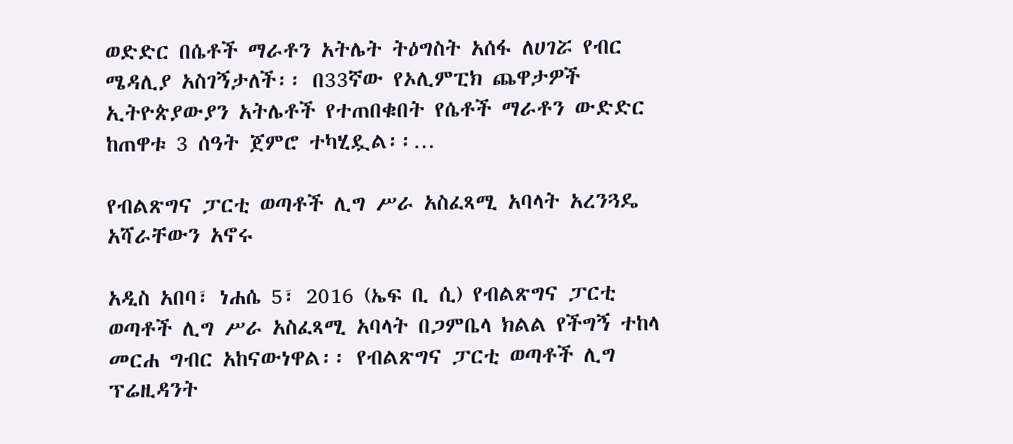ወድድር በሴቶች ማራቶን አትሌት ትዕግስት አሰፋ ለሀገሯ የብር ሜዳሊያ አስገኝታለች፡፡ በ33ኛው የኦሊምፒክ ጨዋታዎች ኢትዮጵያውያን አትሌቶች የተጠበቁበት የሴቶች ማራቶን ውድድር ከጠዋቱ 3 ሰዓት ጀምሮ ተካሂዷል፡፡…

የብልጽግና ፓርቲ ወጣቶች ሊግ ሥራ አስፈጻሚ አባላት አረንጓዴ አሻራቸውን አኖሩ

አዲስ አበባ፣ ነሐሴ 5፣ 2016 (ኤፍ ቢ ሲ) የብልጽግና ፓርቲ ወጣቶች ሊግ ሥራ አስፈጻሚ አባላት በጋምቤላ ክልል የችግኝ ተከላ መርሐ ግብር አከናውነዋል፡፡ የብልጽግና ፓርቲ ወጣቶች ሊግ ፕሬዚዳንት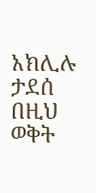አክሊሉ ታደሰ በዚህ ወቅት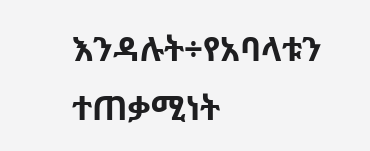እንዳሉት÷የአባላቱን ተጠቃሚነት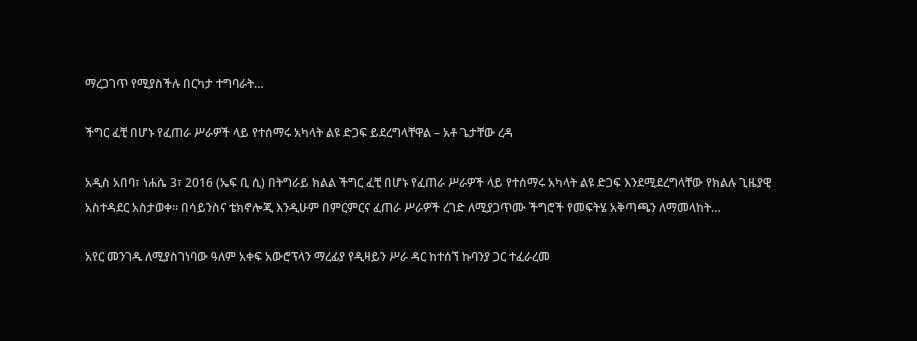ማረጋገጥ የሚያስችሉ በርካታ ተግባራት…

ችግር ፈቺ በሆኑ የፈጠራ ሥራዎች ላይ የተሰማሩ አካላት ልዩ ድጋፍ ይደረግላቸዋል – አቶ ጌታቸው ረዳ

አዲስ አበባ፣ ነሐሴ 3፣ 2016 (ኤፍ ቢ ሲ) በትግራይ ክልል ችግር ፈቺ በሆኑ የፈጠራ ሥራዎች ላይ የተሰማሩ አካላት ልዩ ድጋፍ እንደሚደረግላቸው የክልሉ ጊዜያዊ አስተዳደር አስታወቀ። በሳይንስና ቴክኖሎጂ እንዲሁም በምርምርና ፈጠራ ሥራዎች ረገድ ለሚያጋጥሙ ችግሮች የመፍትሄ አቅጣጫን ለማመላከት…

አየር መንገዱ ለሚያስገነባው ዓለም አቀፍ አውሮፕላን ማረፊያ የዲዛይን ሥራ ዳር ከተሰኘ ኩባንያ ጋር ተፈራረመ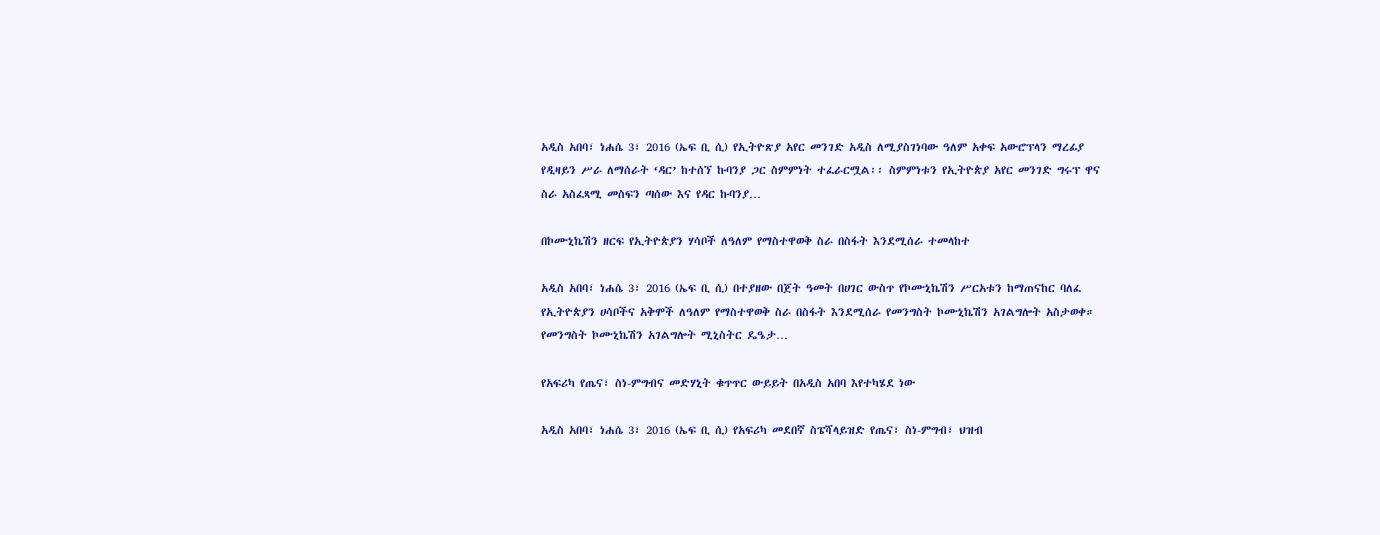አዲስ አበባ፣ ነሐሴ 3፣ 2016 (ኤፍ ቢ ሲ) የኢትዮጽያ አየር መንገድ አዲስ ለሚያስገነባው ዓለም አቀፍ አውሮፕላን ማረፊያ የዲዛይን ሥራ ለማሰራት ‘ዳር’ ከተሰኘ ኩባንያ ጋር ስምምነት ተፈራርሟል፡፡ ስምምነቱን የኢትዮጵያ አየር መንገድ ግሩፕ ዋና ስራ አስፈጻሚ መስፍን ጣሰው እና የዳር ኩባንያ…

በኮሙኒኬሽን ዘርፍ የኢትዮጵያን ሃሳቦች ለዓለም የማስተዋወቅ ስራ በስፋት እንደሚሰራ ተመላከተ

አዲስ አበባ፣ ነሐሴ 3፣ 2016 (ኤፍ ቢ ሲ) በተያዘው በጀት ዓመት በሀገር ውስጥ የኮሙኒኬሽን ሥርአቱን ከማጠናከር ባለፈ የኢትዮጵያን ሀሳቦችና አቅሞች ለዓለም የማስተዋወቅ ስራ በስፋት እንደሚሰራ የመንግስት ኮሙኒኬሽን አገልግሎት አስታወቀ። የመንግስት ኮሙኒኬሽን አገልግሎት ሚኒስትር ዴዔታ…

የአፍሪካ የጤና፣ ስነ-ምግብና መድሃኒት ቁጥጥር ውይይት በአዲስ አበባ እየተካሄደ ነው

አዲስ አበባ፣ ነሐሴ 3፣ 2016 (ኤፍ ቢ ሲ) የአፍሪካ መደበኛ ስፔሻላይዝድ የጤና፣ ስነ-ምግብ፣ ህዝብ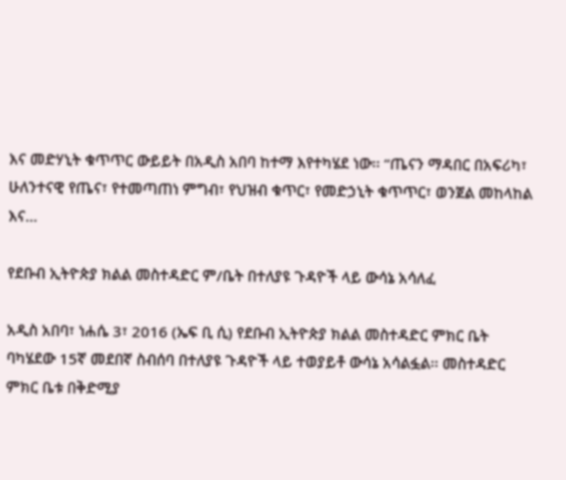እና መድሃኒት ቁጥጥር ውይይት በአዲስ አበባ ከተማ እየተካሄደ ነው፡፡ “ጤናን ማዳበር በአፍሪካ፣ ሁለንተናዊ የጤና፣ የተመጣጠነ ምግብ፣ የህዝብ ቁጥር፣ የመድኃኒት ቁጥጥር፣ ወንጀል መከላከል እና…

የደቡብ ኢትዮጵያ ክልል መስተዳድር ም/ቤት በተለያዩ ጉዳዮች ላይ ውሳኔ አሳለፈ

አዲስ አበባ፣ ነሐሴ 3፣ 2016 (ኤፍ ቢ ሲ) የደቡብ ኢትዮጵያ ክልል መስተዳድር ምክር ቤት ባካሄደው 15ኛ መደበኛ ስብሰባ በተለያዩ ጉዳዮች ላይ ተወያይቶ ውሳኔ አሳልፏል፡፡ መስተዳድር ምክር ቤቱ በቅድሚያ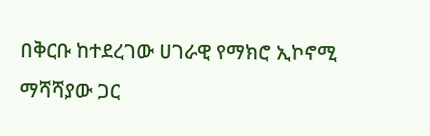በቅርቡ ከተደረገው ሀገራዊ የማክሮ ኢኮኖሚ ማሻሻያው ጋር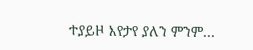ተያይዞ እየታየ ያለን ምንም…